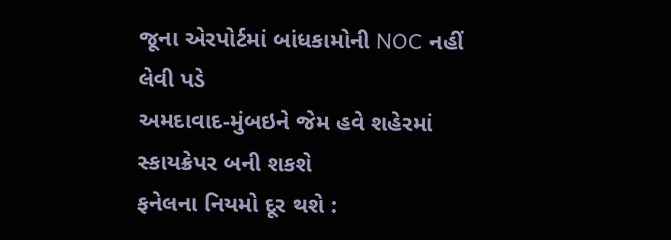જૂના એરપોર્ટમાં બાંધકામોની NOC નહીં લેવી પડે
અમદાવાદ-મુંબઇને જેમ હવે શહેરમાં સ્કાયક્રેપર બની શકશે
ફનેલના નિયમો દૂર થશે :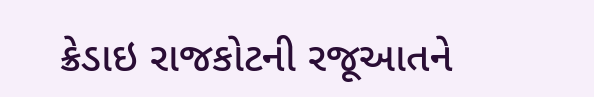ક્રેડાઇ રાજકોટની રજૂઆતને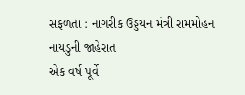સફળતા : નાગરીક ઉડ્ડયન મંત્રી રામમોહન નાયડુની જાહેરાત
એક વર્ષ પૂર્વે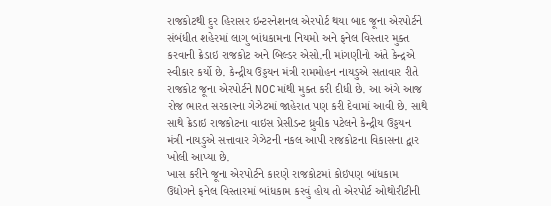રાજકોટથી દુર હિરાસર ઇન્ટરનેશનલ એરપોર્ટ થયા બાદ જૂના એરપોર્ટને સંબંધીત શહેરમાં લાગુ બાંધકામના નિયમો અને ફનેલ વિસ્તાર મુક્ત કરવાની ક્રેડાઇ રાજકોટ અને બિલ્ડર એસો.ની માંગણીનો અંતે કેન્દ્રએ સ્વીકાર કર્યો છે. કેન્દ્રીય ઉડ્ડયન મંત્રી રામમોહન નાયડુએ સતાવાર રીતે રાજકોટ જૂના એરપોર્ટને NOCમાંથી મુક્ત કરી દીધી છે. આ અંગે આજ રોજ ભારત સરકારના ગેઝેટમાં જાહેરાત પણ કરી દેવામાં આવી છે. સાથે સાથે ક્રેડાઇ રાજકોટના વાઇસ પ્રેસીડન્ટ ધ્રુવીક પટેલને કેન્દ્રીય ઉડ્ડયન મંત્રી નાયડુએ સત્તાવાર ગેઝેટની નકલ આપી રાજકોટના વિકાસના દ્વાર ખોલી આપ્યા છે.
ખાસ કરીને જૂના એરપોર્ટને કારણે રાજકોટમાં કોઇપણ બાંધકામ ઉદ્યોગને ફનેલ વિસ્તારમાં બાંધકામ કરવું હોય તો એરપોર્ટ ઓથોરીટીની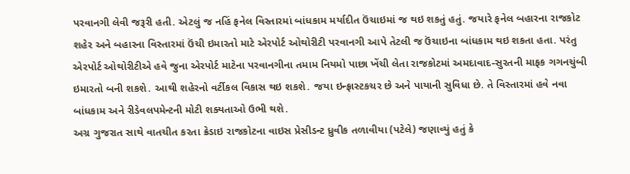પરવાનગી લેવી જરૂરી હતી. એટલું જ નહિં ફનેલ વિસ્તારમાં બાંધકામ મર્યાદીત ઉંચાઇમાં જ થઇ શકતું હતું. જયારે ફનેલ બહારના રાજકોટ શહેર અને બહારના વિસ્તારમાં ઉંચી ઇમારતો માટે એરપોર્ટ ઓથોરીટી પરવાનગી આપે તેટલી જ ઉંચાઇના બાંધકામ થઇ શકતા હતા. પરંતુ એરપોર્ટ ઓથોરીટીએ હવે જુના એરપોર્ટ માટેના પરવાનગીના તમામ નિયમો પાછા ખેંચી લેતા રાજકોટમાં અમદાવાદ-સુરતની માફક ગગનચુંબી ઇમારતો બની શકશે. આથી શહેરનો વર્ટીકલ વિકાસ થઇ શકશે. જયા ઇન્ફ્રાસ્ટકચર છે અને પાયાની સુવિધા છે. તે વિસ્તારમાં હવે નવા બાંધકામ અને રીડેવલપમેન્ટની મોટી શક્યતાઓ ઉભી થશે.
અગ્ર ગુજરાત સાથે વાતચીત કરતા ક્રેડાઇ રાજકોટના વાઇસ પ્રેસીડન્ટ ધ્રુવીક તળાવીયા (પટેલે) જણાવ્યું હતું કે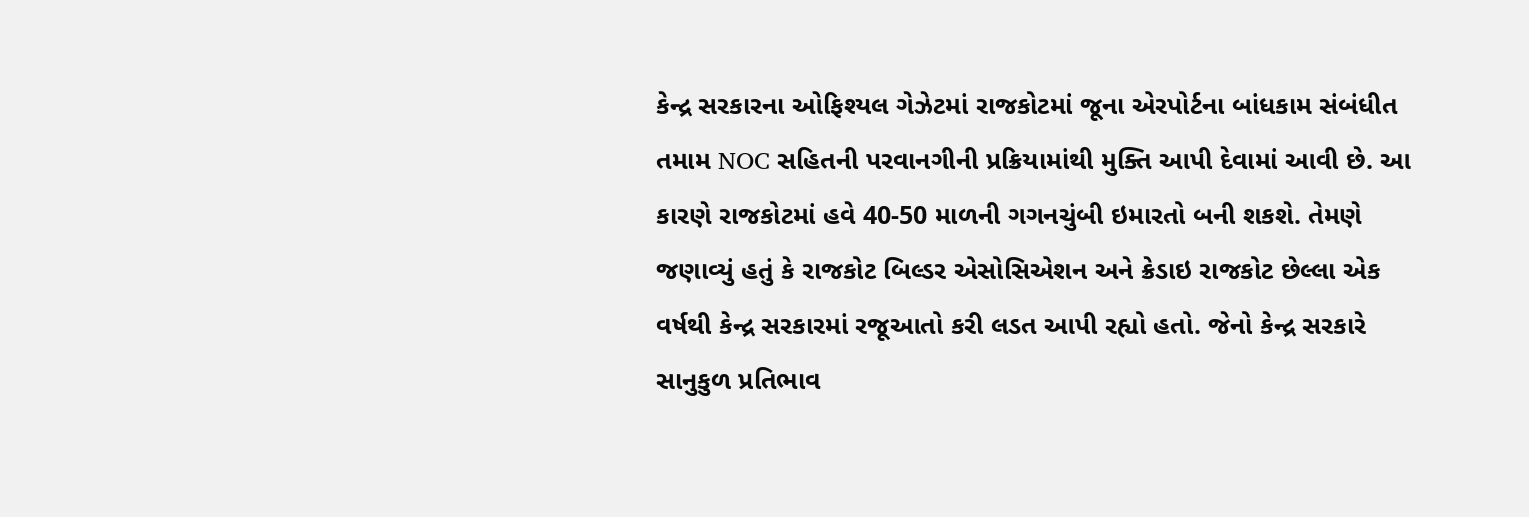કેન્દ્ર સરકારના ઓફિશ્યલ ગેઝેટમાં રાજકોટમાં જૂના એરપોર્ટના બાંધકામ સંબંધીત તમામ NOC સહિતની પરવાનગીની પ્રક્રિયામાંથી મુક્તિ આપી દેવામાં આવી છે. આ કારણે રાજકોટમાં હવે 40-50 માળની ગગનચુંબી ઇમારતો બની શકશે. તેમણે જણાવ્યું હતું કે રાજકોટ બિલ્ડર એસોસિએશન અને ક્રેડાઇ રાજકોટ છેલ્લા એક વર્ષથી કેન્દ્ર સરકારમાં રજૂઆતો કરી લડત આપી રહ્યો હતો. જેનો કેન્દ્ર સરકારે સાનુકુળ પ્રતિભાવ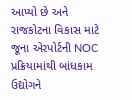આપ્યો છે અને રાજકોટના વિકાસ માટે જૂના એરપોર્ટની NOC પ્રક્રિયામાંથી બાંધકામ ઉદ્યોગને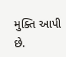મુક્તિ આપી છે.